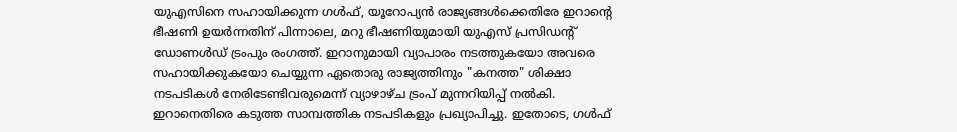യുഎസിനെ സഹായിക്കുന്ന ഗൾഫ്, യൂറോപ്യൻ രാജ്യങ്ങൾക്കെതിരേ ഇറാന്റെ ഭീഷണി ഉയർന്നതിന് പിന്നാലെ, മറു ഭീഷണിയുമായി യുഎസ് പ്രസിഡന്റ് ഡോണൾഡ് ട്രംപും രംഗത്ത്. ഇറാനുമായി വ്യാപാരം നടത്തുകയോ അവരെ സഹായിക്കുകയോ ചെയ്യുന്ന ഏതൊരു രാജ്യത്തിനും "കനത്ത" ശിക്ഷാ നടപടികൾ നേരിടേണ്ടിവരുമെന്ന് വ്യാഴാഴ്ച ട്രംപ് മുന്നറിയിപ്പ് നൽകി. ഇറാനെതിരെ കടുത്ത സാമ്പത്തിക നടപടികളും പ്രഖ്യാപിച്ചു. ഇതോടെ, ഗൾഫ്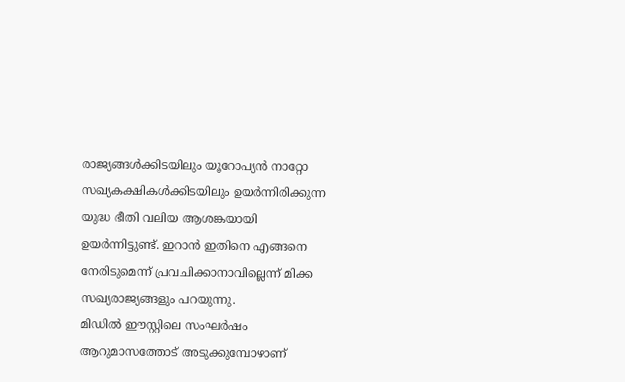രാജ്യങ്ങൾക്കിടയിലും യൂറോപ്യൻ നാറ്റോ സഖ്യകക്ഷികൾക്കിടയിലും ഉയർന്നിരിക്കുന്ന യുദ്ധ ഭീതി വലിയ ആശങ്കയായി ഉയർന്നിട്ടുണ്ട്. ഇറാൻ ഇതിനെ എങ്ങനെ നേരിടുമെന്ന് പ്രവചിക്കാനാവില്ലെന്ന് മിക്ക സഖ്യരാജ്യങ്ങളും പറയുന്നു.
മിഡിൽ ഈസ്റ്റിലെ സംഘർഷം ആറുമാസത്തോട് അടുക്കുമ്പോഴാണ്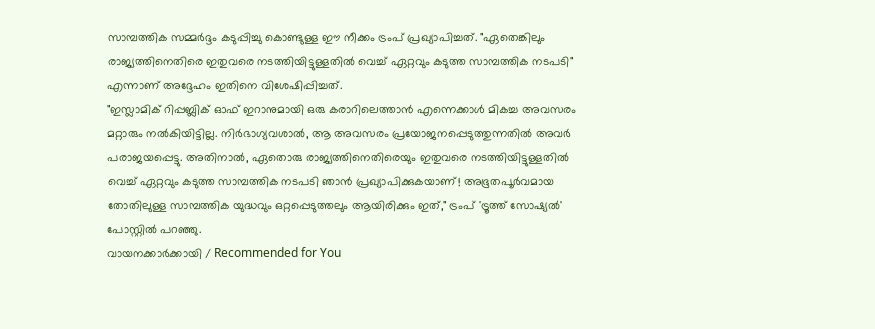സാമ്പത്തിക സമ്മർദ്ദം കടുപ്പിച്ചു കൊണ്ടുള്ള ഈ നീക്കം ട്രംപ് പ്രഖ്യാപിച്ചത്. "ഏതെങ്കിലും രാജ്യത്തിനെതിരെ ഇതുവരെ നടത്തിയിട്ടുള്ളതിൽ വെച്ച് ഏറ്റവും കടുത്ത സാമ്പത്തിക നടപടി" എന്നാണ് അദ്ദേഹം ഇതിനെ വിശേഷിപ്പിച്ചത്.
"ഇസ്ലാമിക് റിപ്പബ്ലിക് ഓഫ് ഇറാനുമായി ഒരു കരാറിലെത്താൻ എന്നെക്കാൾ മികച്ച അവസരം മറ്റാരും നൽകിയിട്ടില്ല. നിർഭാഗ്യവശാൽ, ആ അവസരം പ്രയോജനപ്പെടുത്തുന്നതിൽ അവർ പരാജയപ്പെട്ടു. അതിനാൽ, ഏതൊരു രാജ്യത്തിനെതിരെയും ഇതുവരെ നടത്തിയിട്ടുള്ളതിൽ വെച്ച് ഏറ്റവും കടുത്ത സാമ്പത്തിക നടപടി ഞാൻ പ്രഖ്യാപിക്കുകയാണ്! അഭൂതപൂർവമായ തോതിലുള്ള സാമ്പത്തിക യുദ്ധവും ഒറ്റപ്പെടുത്തലും ആയിരിക്കും ഇത്," ട്രംപ് 'ട്രൂത്ത് സോഷ്യൽ' പോസ്റ്റിൽ പറഞ്ഞു.
വായനക്കാർക്കായി / Recommended for You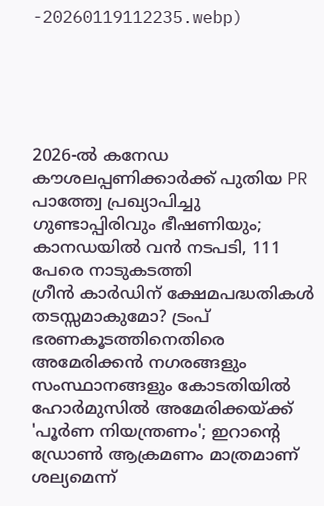-20260119112235.webp)





2026-ൽ കനേഡ കൗശലപ്പണിക്കാർക്ക് പുതിയ PR പാത്ത്വേ പ്രഖ്യാപിച്ചു
ഗുണ്ടാപ്പിരിവും ഭീഷണിയും; കാനഡയിൽ വൻ നടപടി, 111 പേരെ നാടുകടത്തി
ഗ്രീൻ കാർഡിന് ക്ഷേമപദ്ധതികൾ തടസ്സമാകുമോ? ട്രംപ് ഭരണകൂടത്തിനെതിരെ അമേരിക്കൻ നഗരങ്ങളും സംസ്ഥാനങ്ങളും കോടതിയിൽ
ഹോർമുസിൽ അമേരിക്കയ്ക്ക് 'പൂർണ നിയന്ത്രണം'; ഇറാന്റെ ഡ്രോൺ ആക്രമണം മാത്രമാണ് ശല്യമെന്ന്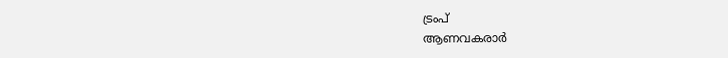ട്രംപ്
ആണവകരാർ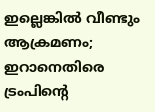ഇല്ലെങ്കിൽ വീണ്ടും ആക്രമണം; ഇറാനെതിരെ ട്രംപിന്റെ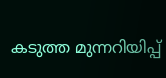കടുത്ത മുന്നറിയിപ്പ്